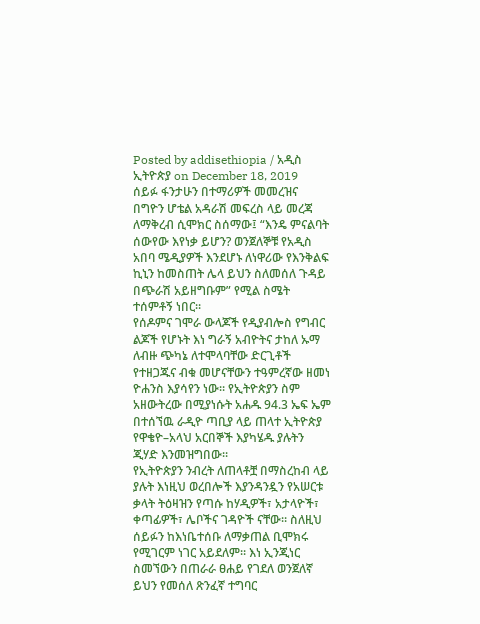Posted by addisethiopia / አዲስ ኢትዮጵያ on December 18, 2019
ሰይፉ ፋንታሁን በተማሪዎች መመረዝና በግዮን ሆቴል አዳራሽ መፍረስ ላይ መረጃ ለማቅረብ ሲሞክር ስሰማው፤ “እንዴ ምናልባት ሰውየው እየነቃ ይሆን? ወንጀለኞቹ የአዲስ አበባ ሜዲያዎች እንደሆኑ ለነዋሪው የእንቅልፍ ኪኒን ከመስጠት ሌላ ይህን ስለመሰለ ጉዳይ በጭራሽ አይዘግቡም” የሚል ስሜት ተሰምቶኝ ነበር።
የሰዶምና ገሞራ ውላጆች የዲያብሎስ የግብር ልጆች የሆኑት እነ ግራኝ አብዮትና ታከለ ኡማ ለብዙ ጭካኔ ለተሞላባቸው ድርጊቶች የተዘጋጁና ብቁ መሆናቸውን ተዓምረኛው ዘመነ ዮሐንስ እያሳየን ነው። የኢትዮጵያን ስም አዘውትረው በሚያነሱት አሐዱ 94.3 ኤፍ ኤም በተሰኘዉ ራዲዮ ጣቢያ ላይ ጠላተ ኢትዮጵያ የዋቄዮ–አላህ አርበኞች እያካሄዱ ያሉትን ጂሃድ እንመዝግበው።
የኢትዮጵያን ንብረት ለጠላቶቿ በማስረከብ ላይ ያሉት እነዚህ ወረበሎች እያንዳንዷን የአሠርቱ ቃላት ትዕዛዝን የጣሱ ከሃዲዎች፣ አታላዮች፣ ቀጣፊዎች፣ ሌቦችና ገዳዮች ናቸው። ስለዚህ ሰይፉን ከእነቤተሰቡ ለማቃጠል ቢሞክሩ የሚገርም ነገር አይደለም። እነ ኢንጂነር ስመኘውን በጠራራ ፀሐይ የገደለ ወንጀለኛ ይህን የመሰለ ጽንፈኛ ተግባር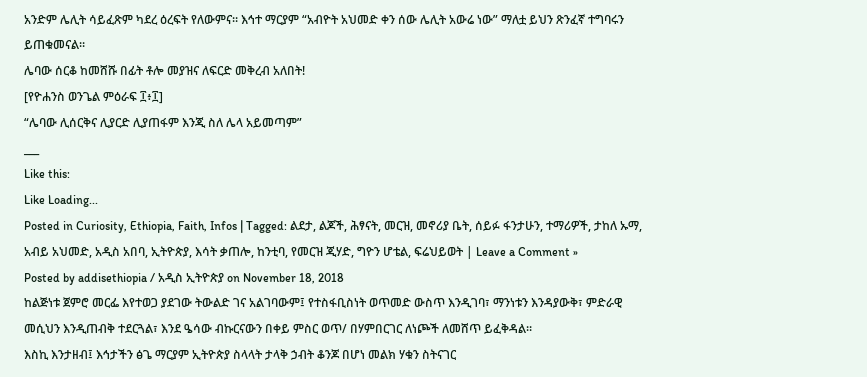አንድም ሌሊት ሳይፈጽም ካደረ ዕረፍት የለውምና። እኅተ ማርያም “አብዮት አህመድ ቀን ሰው ሌሊት አውሬ ነው” ማለቷ ይህን ጽንፈኛ ተግባሩን ይጠቁመናል።
ሌባው ሰርቆ ከመሸሹ በፊት ቶሎ መያዝና ለፍርድ መቅረብ አለበት!
[የዮሐንስ ወንጌል ምዕራፍ ፲፥፲]
“ሌባው ሊሰርቅና ሊያርድ ሊያጠፋም እንጂ ስለ ሌላ አይመጣም”
___
Like this:
Like Loading...
Posted in Curiosity, Ethiopia, Faith, Infos | Tagged: ልደታ, ልጆች, ሕፃናት, መርዝ, መኖሪያ ቤት, ሰይፉ ፋንታሁን, ተማሪዎች, ታከለ ኡማ, አብይ አህመድ, አዲስ አበባ, ኢትዮጵያ, እሳት ቃጠሎ, ከንቲባ, የመርዝ ጂሃድ, ግዮን ሆቴል, ፍሬህይወት | Leave a Comment »
Posted by addisethiopia / አዲስ ኢትዮጵያ on November 18, 2018
ከልጅነቱ ጀምሮ መርፌ እየተወጋ ያደገው ትውልድ ገና አልገባውም፤ የተስፋቢስነት ወጥመድ ውስጥ እንዲገባ፣ ማንነቱን እንዳያውቅ፣ ምድራዊ መሲህን እንዲጠብቅ ተደርጓል፣ እንደ ዔሳው ብኩርናውን በቀይ ምስር ወጥ/ በሃምበርገር ለነጮች ለመሸጥ ይፈቅዳል።
እስኪ እንታዘብ፤ እኅታችን ፅጌ ማርያም ኢትዮጵያ ስላላት ታላቅ ኃብት ቆንጆ በሆነ መልክ ሃቁን ስትናገር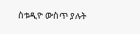ስቱዲዮ ውስጥ ያሉት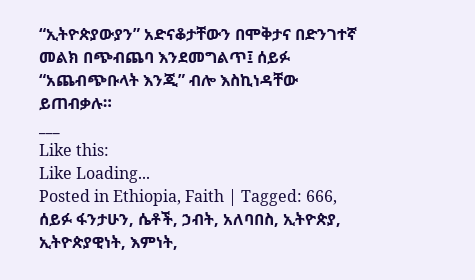“ኢትዮጵያውያን” አድናቆታቸውን በሞቅታና በድንገተኛ መልክ በጭብጨባ እንደመግልጥ፤ ሰይፉ “አጨብጭቡላት እንጂ” ብሎ እስኪነዳቸው ይጠብቃሉ።
___
Like this:
Like Loading...
Posted in Ethiopia, Faith | Tagged: 666, ሰይፉ ፋንታሁን, ሴቶች, ኃብት, አለባበስ, ኢትዮጵያ, ኢትዮጵያዊነት, እምነት,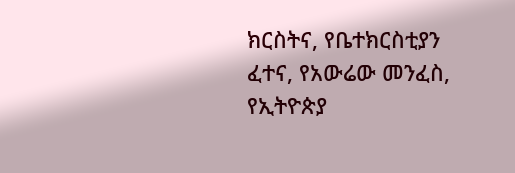ክርስትና, የቤተክርስቲያን ፈተና, የአውሬው መንፈስ, የኢትዮጵያ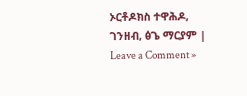ኦርቶዶክስ ተዋሕዶ, ገንዘብ, ፅጌ ማርያም | Leave a Comment »